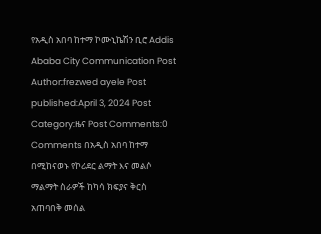የአዲስ አበባ ከተማ ኮሙኒኬሽን ቢሮ Addis Ababa City Communication Post Author:frezwed ayele Post published:April 3, 2024 Post Category:ዜና Post Comments:0 Comments በአዲስ አበባ ከተማ በሚከናወኑ የኮሪደር ልማት እና መልሶ ማልማት ስራዎች ከካሳ ክፍያና ቅርስ አጠባበቅ መሰል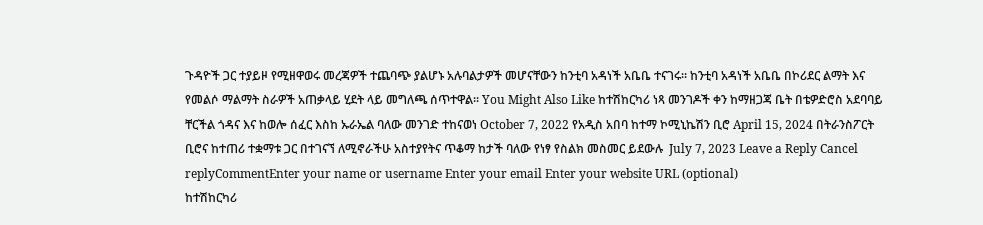ጉዳዮች ጋር ተያይዞ የሚዘዋወሩ መረጃዎች ተጨባጭ ያልሆኑ አሉባልታዎች መሆናቸውን ከንቲባ አዳነች አቤቤ ተናገሩ። ከንቲባ አዳነች አቤቤ በኮሪደር ልማት እና የመልሶ ማልማት ስራዎች አጠቃላይ ሂደት ላይ መግለጫ ሰጥተዋል። You Might Also Like ከተሽከርካሪ ነጻ መንገዶች ቀን ከማዘጋጃ ቤት በቴዎድሮስ አደባባይ ቸርችል ጎዳና እና ከወሎ ሰፈር እስከ ኡራኤል ባለው መንገድ ተከናወነ October 7, 2022 የአዲስ አበባ ከተማ ኮሚኒኬሽን ቢሮ April 15, 2024 በትራንስፖርት ቢሮና ከተጠሪ ተቋማቱ ጋር በተገናኘ ለሚኖራችሁ አስተያየትና ጥቆማ ከታች ባለው የነፃ የስልክ መስመር ይደውሉ  July 7, 2023 Leave a Reply Cancel replyCommentEnter your name or username Enter your email Enter your website URL (optional)
ከተሽከርካሪ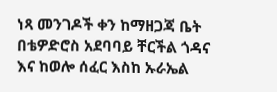ነጻ መንገዶች ቀን ከማዘጋጃ ቤት በቴዎድሮስ አደባባይ ቸርችል ጎዳና እና ከወሎ ሰፈር እስከ ኡራኤል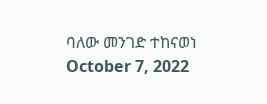ባለው መንገድ ተከናወነ October 7, 2022